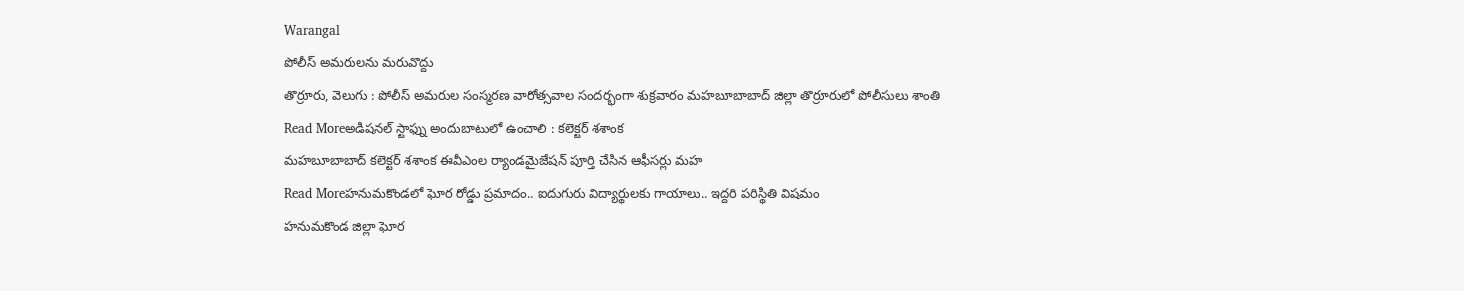Warangal
పోలీస్ అమరులను మరువొద్దు
తొర్రూరు, వెలుగు : పోలీస్ అమరుల సంస్మరణ వారోత్సవాల సందర్భంగా శుక్రవారం మహబూబాబాద్ జిల్లా తొర్రూరులో పోలీసులు శాంతి
Read Moreఅడిషనల్ స్టాఫ్ను అందుబాటులో ఉంచాలి : కలెక్టర్ శశాంక
మహబూబాబాద్ కలెక్టర్ శశాంక ఈవీఎంల ర్యాండమైజేషన్ పూర్తి చేసిన ఆఫీసర్లు మహ
Read Moreహనుమకొండలో ఘోర రోడ్డు ప్రమాదం.. ఐదుగురు విద్యార్థులకు గాయాలు.. ఇద్దరి పరిస్థితి విషమం
హనుమకొండ జిల్లా ఘోర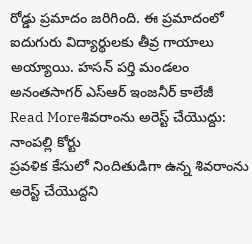రోడ్డు ప్రమాదం జరిగింది. ఈ ప్రమాదంలో ఐదుగురు విద్యార్థులకు తీవ్ర గాయాలు అయ్యాయి. హసన్ పర్తి మండలం అనంతసాగర్ ఎస్ఆర్ ఇంజనీర్ కాలేజీ
Read Moreశివరాంను అరెస్ట్ చేయొద్దు: నాంపల్లి కోర్టు
ప్రవళిక కేసులో నిందితుడిగా ఉన్న శివరాంను అరెస్ట్ చేయొద్దని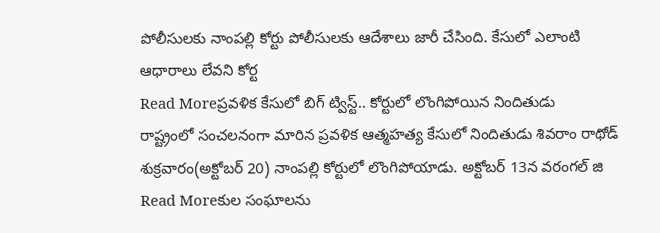పోలీసులకు నాంపల్లి కోర్టు పోలీసులకు ఆదేశాలు జారీ చేసింది. కేసులో ఎలాంటి ఆధారాలు లేవని కోర్ట
Read Moreప్రవళిక కేసులో బిగ్ ట్విస్ట్.. కోర్టులో లొంగిపోయిన నిందితుడు
రాష్ట్రంలో సంచలనంగా మారిన ప్రవళిక ఆత్మహత్య కేసులో నిందితుడు శివరాం రాథోడ్ శుక్రవారం(అక్టోబర్ 20) నాంపల్లి కోర్టులో లొంగిపోయాడు. అక్టోబర్ 13న వరంగల్ జి
Read Moreకుల సంఘాలను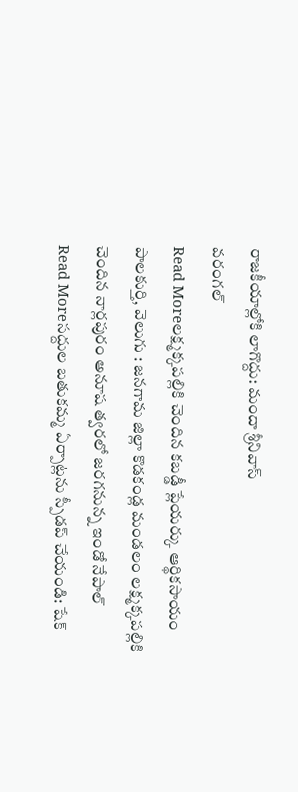రాజకీయాల్లోకి లాగొద్దు: మందా శ్రీనివాస్
వరంగల్
Read Moreలక్ష్మక్కపల్లికి చెందిన కబడ్డీ ప్లేయర్కు ఆర్థికసాయం
పాలకుర్తి, వెలుగు : జనగామ జిల్లా కొడకండ్ల మండలం లక్ష్మక్కపల్లికి చెందిన నార్లపురం అనూష త్వరలో జరగనున్న ఇండో నేపాల్
Read Moreసద్దుల బతుకమ్మ ఏర్పాట్లను స్పీడప్ చేయండి: షేక్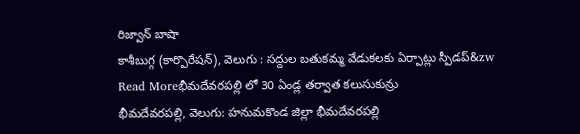రిజ్వాన్ బాషా
కాశీబుగ్గ (కార్పొరేషన్), వెలుగు : సద్దుల బతుకమ్మ వేడుకలకు ఏర్పాట్లు స్పీడప్&zw
Read Moreభీమదేవరపల్లి లో 30 ఏండ్ల తర్వాత కలుసుకున్రు
భీమదేవరపల్లి, వెలుగు: హనుమకొండ జిల్లా భీమదేవరపల్లి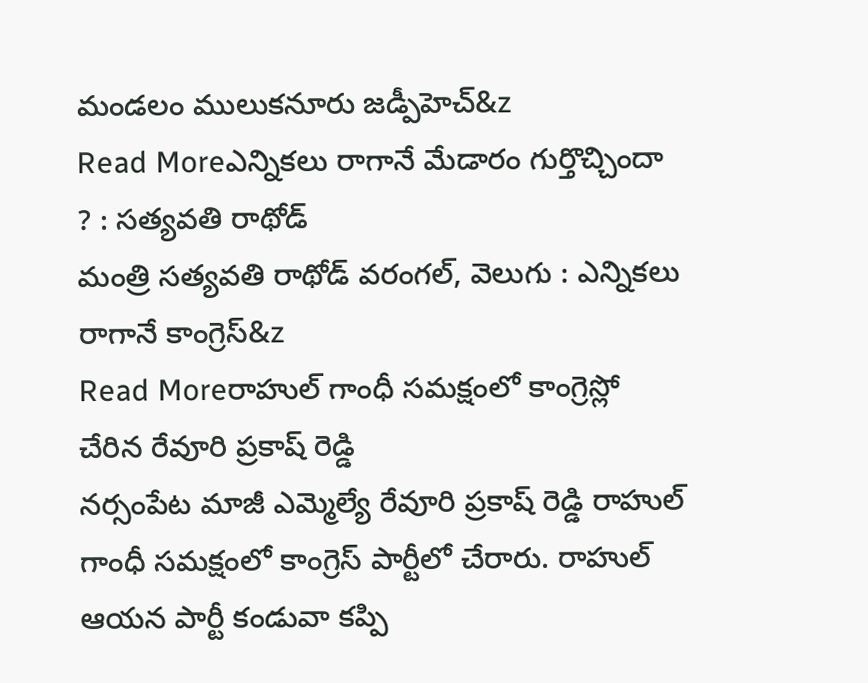మండలం ములుకనూరు జడ్పీహెచ్&z
Read Moreఎన్నికలు రాగానే మేడారం గుర్తొచ్చిందా ? : సత్యవతి రాథోడ్
మంత్రి సత్యవతి రాథోడ్ వరంగల్, వెలుగు : ఎన్నికలు రాగానే కాంగ్రెస్&z
Read Moreరాహుల్ గాంధీ సమక్షంలో కాంగ్రెస్లో చేరిన రేవూరి ప్రకాష్ రెడ్డి
నర్సంపేట మాజీ ఎమ్మెల్యే రేవూరి ప్రకాష్ రెడ్డి రాహుల్ గాంధీ సమక్షంలో కాంగ్రెస్ పార్టీలో చేరారు. రాహుల్ ఆయన పార్టీ కండువా కప్పి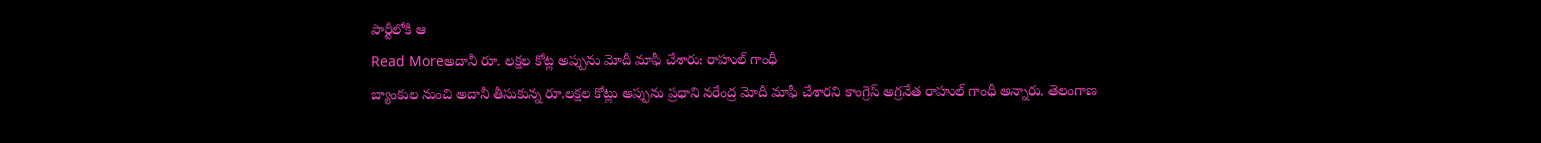పార్టీలోకి ఆ
Read Moreఅదానీ రూ. లక్షల కోట్ల అప్పును మోదీ మాఫీ చేశారు: రాహుల్ గాంధీ
బ్యాంకుల నుంచి అదానీ తీసుకున్న రూ.లక్షల కోట్లు అప్పును ప్రధాని నరేంద్ర మోదీ మాఫీ చేశారని కాంగ్రెస్ అగ్రనేత రాహుల్ గాంధీ అన్నారు. తెలంగాణ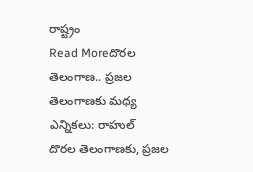రాష్ట్రం
Read Moreదొరల తెలంగాణ.. ప్రజల తెలంగాణకు మధ్య ఎన్నికలు: రాహుల్
దొరల తెలంగాణకు, ప్రజల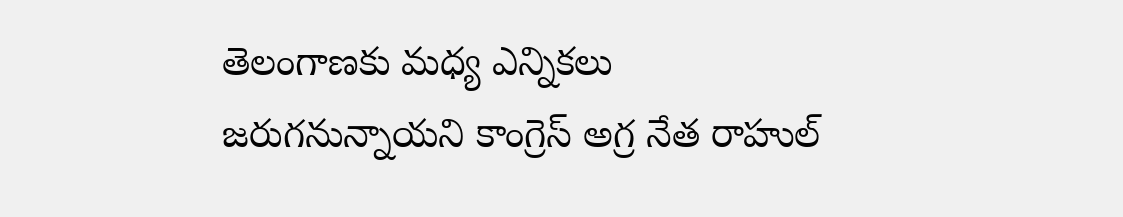తెలంగాణకు మధ్య ఎన్నికలు జరుగనున్నాయని కాంగ్రెస్ అగ్ర నేత రాహుల్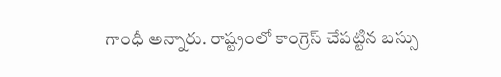గాంధీ అన్నారు. రాష్ట్రంలో కాంగ్రెస్ చేపట్టిన బస్సు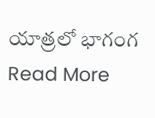యాత్రలో భాగంగ
Read More